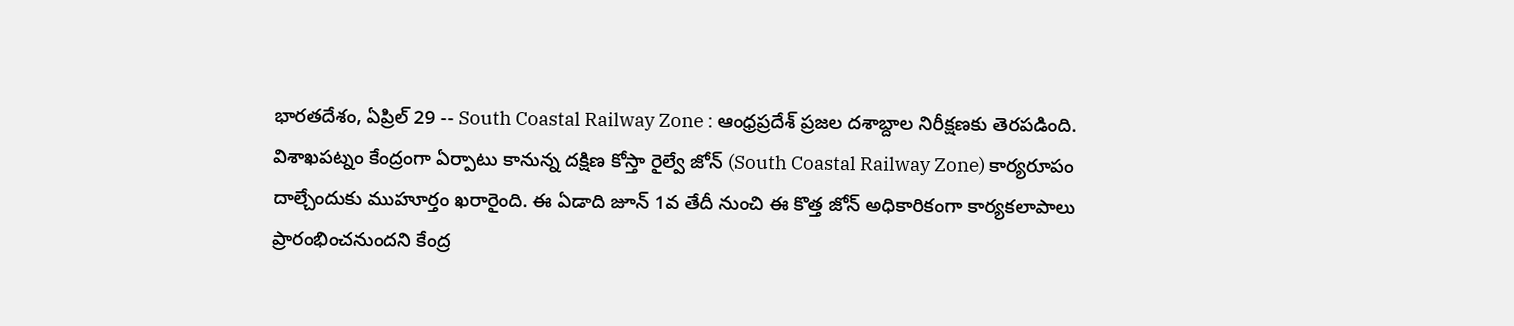భారతదేశం, ఏప్రిల్ 29 -- South Coastal Railway Zone : ఆంధ్రప్రదేశ్ ప్రజల దశాబ్దాల నిరీక్షణకు తెరపడింది. విశాఖపట్నం కేంద్రంగా ఏర్పాటు కానున్న దక్షిణ కోస్తా రైల్వే జోన్ (South Coastal Railway Zone) కార్యరూపం దాల్చేందుకు ముహూర్తం ఖరారైంది. ఈ ఏడాది జూన్ 1వ తేదీ నుంచి ఈ కొత్త జోన్ అధికారికంగా కార్యకలాపాలు ప్రారంభించనుందని కేంద్ర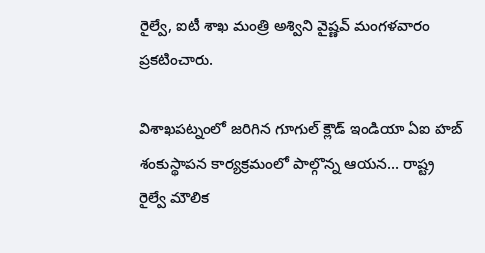రైల్వే, ఐటీ శాఖ మంత్రి అశ్విని వైష్ణవ్ మంగళవారం ప్రకటించారు.

విశాఖపట్నంలో జరిగిన గూగుల్ క్లౌడ్ ఇండియా ఏఐ హబ్ శంకుస్థాపన కార్యక్రమంలో పాల్గొన్న ఆయన... రాష్ట్ర రైల్వే మౌలిక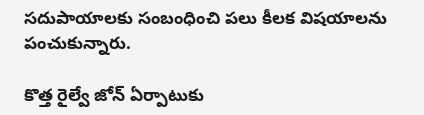సదుపాయాలకు సంబంధించి పలు కీలక విషయాలను పంచుకున్నారు.

కొత్త రైల్వే జోన్ ఏర్పాటుకు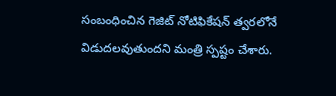సంబంధించిన గెజిట్ నోటిఫికేషన్ త్వరలోనే విడుదలవుతుందని మంత్రి స్పష్టం చేశారు.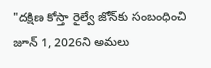"దక్షిణ కోస్తా రైల్వే జోన్‌కు సంబంధించి జూన్ 1, 2026ని అమలు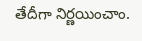తేదీగా నిర్ణయించాం.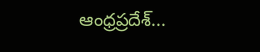ఆంధ్రప్రదేశ్...